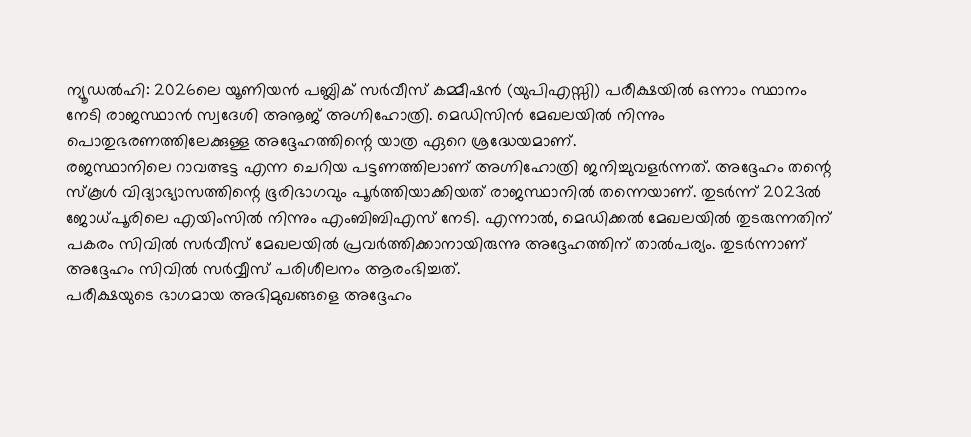ന്യൂഡൽഹി: 2026ലെ യൂണിയൻ പബ്ലിക് സർവീസ് കമ്മീഷൻ (യുപിഎസ്സി) പരീക്ഷയിൽ ഒന്നാം സ്ഥാനം നേടി രാജസ്ഥാൻ സ്വദേശി അനൂജ് അഗ്നിഹോത്രി. മെഡിസിൻ മേഖലയിൽ നിന്നും പൊതുഭരണത്തിലേക്കുള്ള അദ്ദേഹത്തിന്റെ യാത്ര ഏറെ ശ്രദ്ധേയമാണ്.
രജസ്ഥാനിലെ റാവത്ഭട്ട എന്ന ചെറിയ പട്ടണത്തിലാണ് അഗ്നിഹോത്രി ജനിച്ചുവളർന്നത്. അദ്ദേഹം തന്റെ സ്കൂൾ വിദ്യാഭ്യാസത്തിന്റെ ഭൂരിഭാഗവും പൂർത്തിയാക്കിയത് രാജസ്ഥാനിൽ തന്നെയാണ്. തുടർന്ന് 2023ൽ ജോധ്പൂരിലെ എയിംസിൽ നിന്നും എംബിബിഎസ് നേടി. എന്നാൽ, മെഡിക്കൽ മേഖലയിൽ തുടരുന്നതിന് പകരം സിവിൽ സർവീസ് മേഖലയിൽ പ്രവർത്തിക്കാനായിരുന്നു അദ്ദേഹത്തിന് താൽപര്യം. തുടർന്നാണ് അദ്ദേഹം സിവിൽ സർവ്വീസ് പരിശീലനം ആരംഭിച്ചത്.
പരീക്ഷയുടെ ഭാഗമായ അഭിമുഖങ്ങളെ അദ്ദേഹം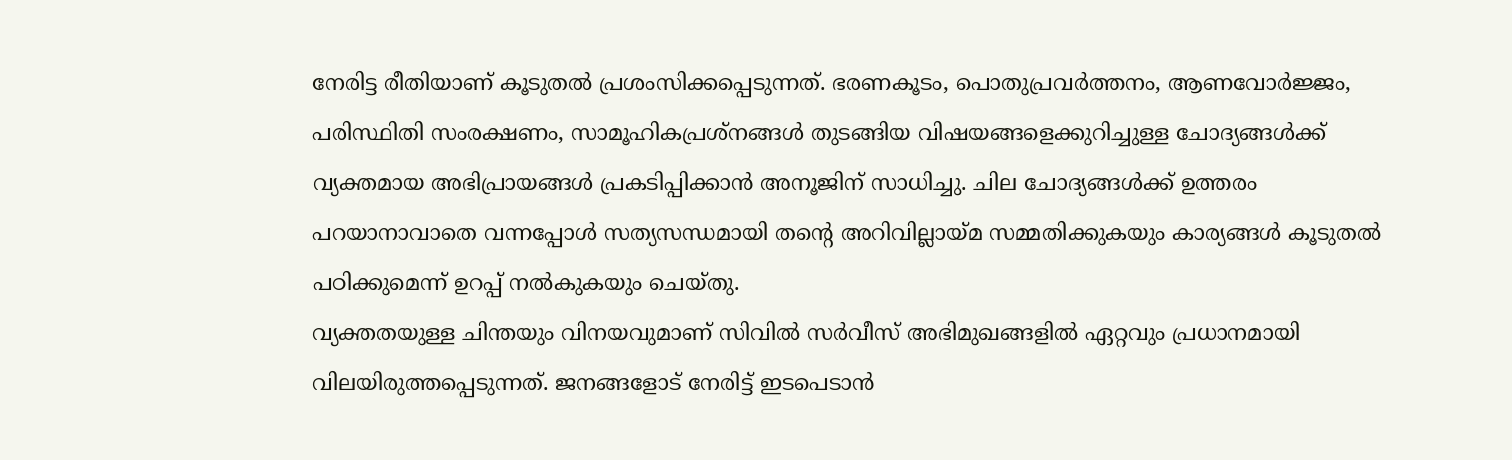നേരിട്ട രീതിയാണ് കൂടുതൽ പ്രശംസിക്കപ്പെടുന്നത്. ഭരണകൂടം, പൊതുപ്രവർത്തനം, ആണവോർജ്ജം, പരിസ്ഥിതി സംരക്ഷണം, സാമൂഹികപ്രശ്നങ്ങൾ തുടങ്ങിയ വിഷയങ്ങളെക്കുറിച്ചുള്ള ചോദ്യങ്ങൾക്ക് വ്യക്തമായ അഭിപ്രായങ്ങൾ പ്രകടിപ്പിക്കാൻ അനൂജിന് സാധിച്ചു. ചില ചോദ്യങ്ങൾക്ക് ഉത്തരം പറയാനാവാതെ വന്നപ്പോൾ സത്യസന്ധമായി തന്റെ അറിവില്ലായ്മ സമ്മതിക്കുകയും കാര്യങ്ങൾ കൂടുതൽ പഠിക്കുമെന്ന് ഉറപ്പ് നൽകുകയും ചെയ്തു.
വ്യക്തതയുള്ള ചിന്തയും വിനയവുമാണ് സിവിൽ സർവീസ് അഭിമുഖങ്ങളിൽ ഏറ്റവും പ്രധാനമായി വിലയിരുത്തപ്പെടുന്നത്. ജനങ്ങളോട് നേരിട്ട് ഇടപെടാൻ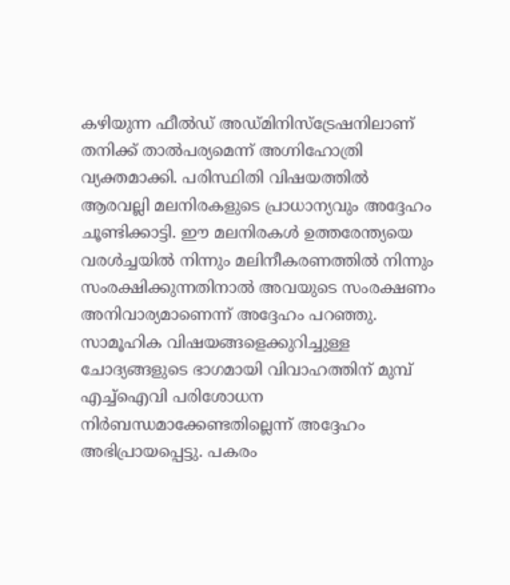കഴിയുന്ന ഫീൽഡ് അഡ്മിനിസ്ട്രേഷനിലാണ് തനിക്ക് താൽപര്യമെന്ന് അഗ്നിഹോത്രി വ്യക്തമാക്കി. പരിസ്ഥിതി വിഷയത്തിൽ ആരവല്ലി മലനിരകളുടെ പ്രാധാന്യവും അദ്ദേഹം ചൂണ്ടിക്കാട്ടി. ഈ മലനിരകൾ ഉത്തരേന്ത്യയെ വരൾച്ചയിൽ നിന്നും മലിനീകരണത്തിൽ നിന്നും സംരക്ഷിക്കുന്നതിനാൽ അവയുടെ സംരക്ഷണം അനിവാര്യമാണെന്ന് അദ്ദേഹം പറഞ്ഞു.
സാമൂഹിക വിഷയങ്ങളെക്കുറിച്ചുള്ള ചോദ്യങ്ങളുടെ ഭാഗമായി വിവാഹത്തിന് മുമ്പ് എച്ച്ഐവി പരിശോധന നിർബന്ധമാക്കേണ്ടതില്ലെന്ന് അദ്ദേഹം അഭിപ്രായപ്പെട്ടു. പകരം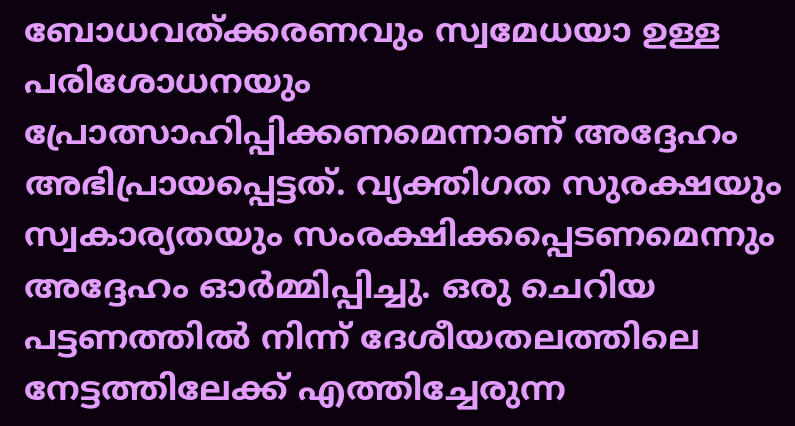ബോധവത്ക്കരണവും സ്വമേധയാ ഉള്ള പരിശോധനയും പ്രോത്സാഹിപ്പിക്കണമെന്നാണ് അദ്ദേഹം അഭിപ്രായപ്പെട്ടത്. വ്യക്തിഗത സുരക്ഷയും സ്വകാര്യതയും സംരക്ഷിക്കപ്പെടണമെന്നും അദ്ദേഹം ഓർമ്മിപ്പിച്ചു. ഒരു ചെറിയ പട്ടണത്തിൽ നിന്ന് ദേശീയതലത്തിലെ നേട്ടത്തിലേക്ക് എത്തിച്ചേരുന്ന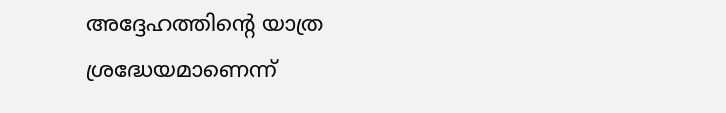അദ്ദേഹത്തിന്റെ യാത്ര ശ്രദ്ധേയമാണെന്ന്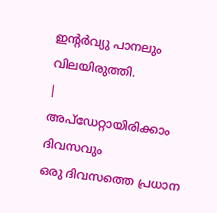ഇന്റർവ്യു പാനലും വിലയിരുത്തി.
|
അപ്ഡേറ്റായിരിക്കാം ദിവസവും
ഒരു ദിവസത്തെ പ്രധാന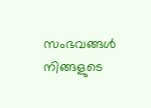സംഭവങ്ങൾ നിങ്ങളുടെ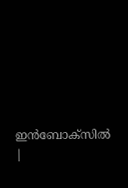ഇൻബോക്സിൽ |